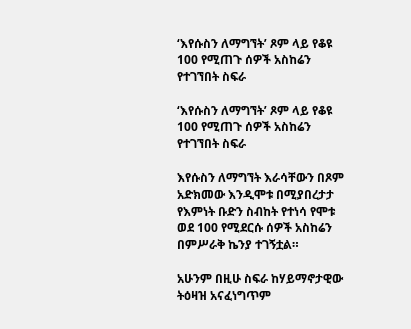‘እየሱስን ለማግኘት’ ጾም ላይ የቆዩ 100 የሚጠጉ ሰዎች አስከሬን የተገኘበት ስፍራ

‘እየሱስን ለማግኘት’ ጾም ላይ የቆዩ 100 የሚጠጉ ሰዎች አስከሬን የተገኘበት ስፍራ

እየሱስን ለማግኘት እራሳቸውን በጾም አድክመው እንዲሞቱ በሚያበረታታ የእምነት ቡድን ስብከት የተነሳ የሞቱ ወደ 100 የሚደርሱ ሰዎች አስከሬን በምሥራቅ ኬንያ ተገኝቷል።

አሁንም በዚሁ ስፍራ ከሃይማኖታዊው ትዕዛዝ አናፈነግጥም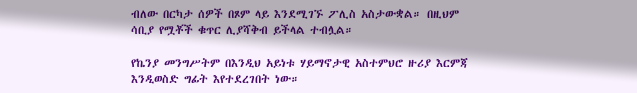ብለው በርካታ ሰዎች በጾም ላይ እንደሚገኙ ፖሊስ አስታውቋል። በዚህም ሳቢያ የሟቾች ቁጥር ሊያሻቅብ ይችላል ተብሏል።

የኬንያ መንግሥትም በእንዲህ አይነቱ ሃይማኖታዊ አስተምህሮ ዙሪያ እርምጃ እንዲወስድ ግፊት እየተደረገበት ነው።